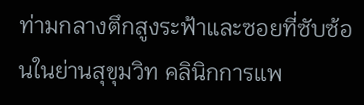ท่ามกลางตึกสูงระฟ้าและซอยที่ซับซ้อนในย่านสุขุมวิท คลินิกการแพ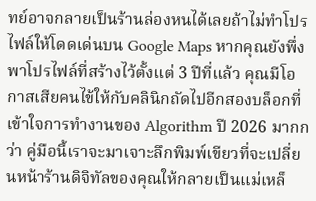ทย์อาจกลายเป็นร้านล่องหนได้เลยถ้าไม่ทำโปรไฟล์ให้โดดเด่นบน Google Maps หากคุณยังพึ่งพาโปรไฟล์ที่สร้างไว้ตั้งแต่ 3 ปีที่แล้ว คุณมีโอกาสเสียคนไข้ให้กับคลินิกถัดไปอีกสองบล็อกที่เข้าใจการทำงานของ Algorithm ปี 2026 มากกว่า คู่มือนี้เราจะมาเจาะลึกพิมพ์เขียวที่จะเปลี่ยนหน้าร้านดิจิทัลของคุณให้กลายเป็นแม่เหล็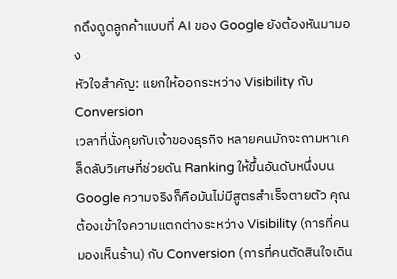กดึงดูดลูกค้าแบบที่ AI ของ Google ยังต้องหันมามอง
หัวใจสำคัญ: แยกให้ออกระหว่าง Visibility กับ Conversion
เวลาที่นั่งคุยกับเจ้าของธุรกิจ หลายคนมักจะถามหาเคล็ดลับวิเศษที่ช่วยดัน Ranking ให้ขึ้นอันดับหนึ่งบน Google ความจริงก็คือมันไม่มีสูตรสำเร็จตายตัว คุณต้องเข้าใจความแตกต่างระหว่าง Visibility (การที่คนมองเห็นร้าน) กับ Conversion (การที่คนตัดสินใจเดิน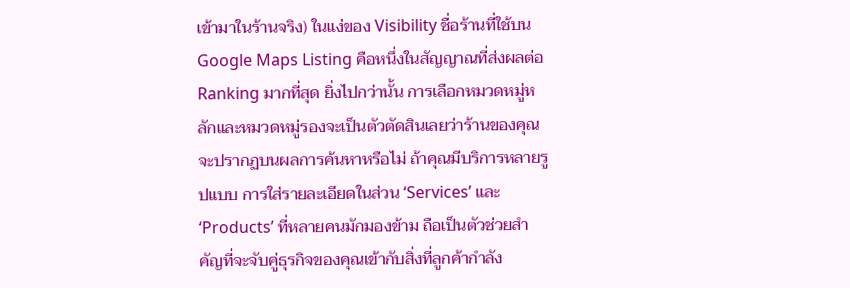เข้ามาในร้านจริง) ในแง่ของ Visibility ชื่อร้านที่ใช้บน Google Maps Listing คือหนึ่งในสัญญาณที่ส่งผลต่อ Ranking มากที่สุด ยิ่งไปกว่านั้น การเลือกหมวดหมู่หลักและหมวดหมู่รองจะเป็นตัวตัดสินเลยว่าร้านของคุณจะปรากฏบนผลการค้นหาหรือไม่ ถ้าคุณมีบริการหลายรูปแบบ การใส่รายละเอียดในส่วน ‘Services’ และ ‘Products’ ที่หลายคนมักมองข้าม ถือเป็นตัวช่วยสำคัญที่จะจับคู่ธุรกิจของคุณเข้ากับสิ่งที่ลูกค้ากำลัง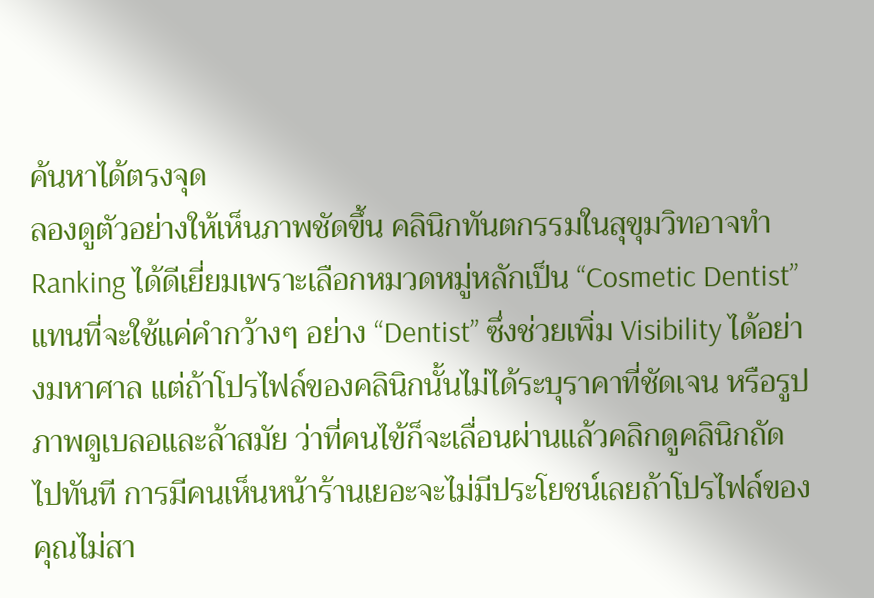ค้นหาได้ตรงจุด
ลองดูตัวอย่างให้เห็นภาพชัดขึ้น คลินิกทันตกรรมในสุขุมวิทอาจทำ Ranking ได้ดีเยี่ยมเพราะเลือกหมวดหมู่หลักเป็น “Cosmetic Dentist” แทนที่จะใช้แค่คำกว้างๆ อย่าง “Dentist” ซึ่งช่วยเพิ่ม Visibility ได้อย่างมหาศาล แต่ถ้าโปรไฟล์ของคลินิกนั้นไม่ได้ระบุราคาที่ชัดเจน หรือรูปภาพดูเบลอและล้าสมัย ว่าที่คนไข้ก็จะเลื่อนผ่านแล้วคลิกดูคลินิกถัดไปทันที การมีคนเห็นหน้าร้านเยอะจะไม่มีประโยชน์เลยถ้าโปรไฟล์ของคุณไม่สา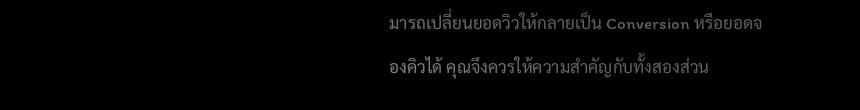มารถเปลี่ยนยอดวิวให้กลายเป็น Conversion หรือยอดจองคิวได้ คุณจึงควรให้ความสำคัญกับทั้งสองส่วน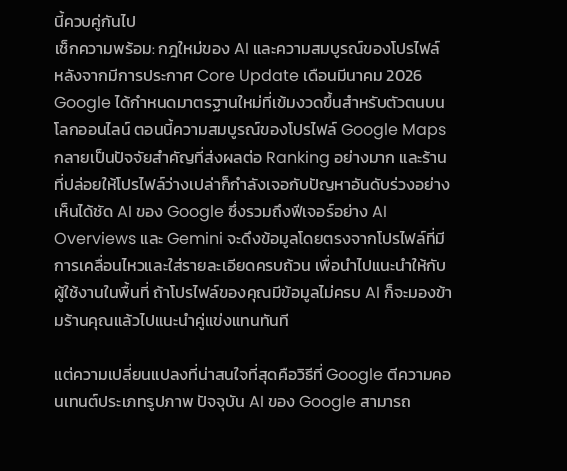นี้ควบคู่กันไป
เช็กความพร้อม: กฎใหม่ของ AI และความสมบูรณ์ของโปรไฟล์
หลังจากมีการประกาศ Core Update เดือนมีนาคม 2026 Google ได้กำหนดมาตรฐานใหม่ที่เข้มงวดขึ้นสำหรับตัวตนบนโลกออนไลน์ ตอนนี้ความสมบูรณ์ของโปรไฟล์ Google Maps กลายเป็นปัจจัยสำคัญที่ส่งผลต่อ Ranking อย่างมาก และร้านที่ปล่อยให้โปรไฟล์ว่างเปล่าก็กำลังเจอกับปัญหาอันดับร่วงอย่างเห็นได้ชัด AI ของ Google ซึ่งรวมถึงฟีเจอร์อย่าง AI Overviews และ Gemini จะดึงข้อมูลโดยตรงจากโปรไฟล์ที่มีการเคลื่อนไหวและใส่รายละเอียดครบถ้วน เพื่อนำไปแนะนำให้กับผู้ใช้งานในพื้นที่ ถ้าโปรไฟล์ของคุณมีข้อมูลไม่ครบ AI ก็จะมองข้ามร้านคุณแล้วไปแนะนำคู่แข่งแทนทันที

แต่ความเปลี่ยนแปลงที่น่าสนใจที่สุดคือวิธีที่ Google ตีความคอนเทนต์ประเภทรูปภาพ ปัจจุบัน AI ของ Google สามารถ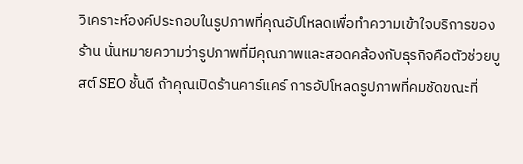วิเคราะห์องค์ประกอบในรูปภาพที่คุณอัปโหลดเพื่อทำความเข้าใจบริการของร้าน นั่นหมายความว่ารูปภาพที่มีคุณภาพและสอดคล้องกับธุรกิจคือตัวช่วยบูสต์ SEO ชั้นดี ถ้าคุณเปิดร้านคาร์แคร์ การอัปโหลดรูปภาพที่คมชัดขณะที่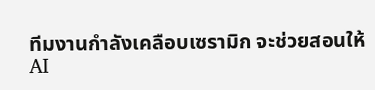ทีมงานกำลังเคลือบเซรามิก จะช่วยสอนให้ AI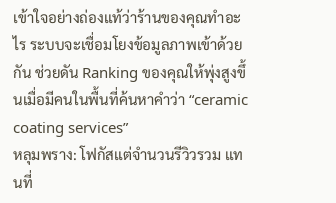เข้าใจอย่างถ่องแท้ว่าร้านของคุณทำอะไร ระบบจะเชื่อมโยงข้อมูลภาพเข้าด้วยกัน ช่วยดัน Ranking ของคุณให้พุ่งสูงขึ้นเมื่อมีคนในพื้นที่ค้นหาคำว่า “ceramic coating services”
หลุมพราง: โฟกัสแต่จำนวนรีวิวรวม แทนที่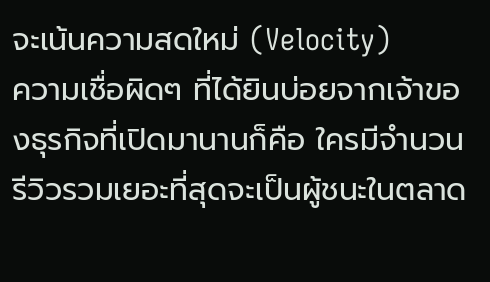จะเน้นความสดใหม่ (Velocity)
ความเชื่อผิดๆ ที่ได้ยินบ่อยจากเจ้าของธุรกิจที่เปิดมานานก็คือ ใครมีจำนวนรีวิวรวมเยอะที่สุดจะเป็นผู้ชนะในตลาด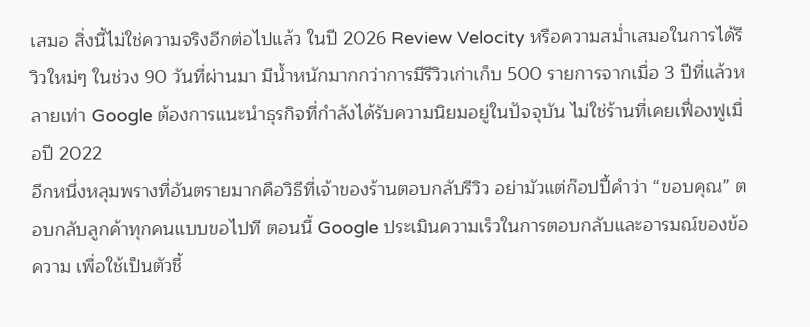เสมอ สิ่งนี้ไม่ใช่ความจริงอีกต่อไปแล้ว ในปี 2026 Review Velocity หรือความสม่ำเสมอในการได้รีวิวใหม่ๆ ในช่วง 90 วันที่ผ่านมา มีน้ำหนักมากกว่าการมีรีวิวเก่าเก็บ 500 รายการจากเมื่อ 3 ปีที่แล้วหลายเท่า Google ต้องการแนะนำธุรกิจที่กำลังได้รับความนิยมอยู่ในปัจจุบัน ไม่ใช่ร้านที่เคยเฟื่องฟูเมื่อปี 2022
อีกหนึ่งหลุมพรางที่อันตรายมากคือวิธีที่เจ้าของร้านตอบกลับรีวิว อย่ามัวแต่ก๊อปปี้คำว่า “ขอบคุณ” ตอบกลับลูกค้าทุกคนแบบขอไปที ตอนนี้ Google ประเมินความเร็วในการตอบกลับและอารมณ์ของข้อความ เพื่อใช้เป็นตัวชี้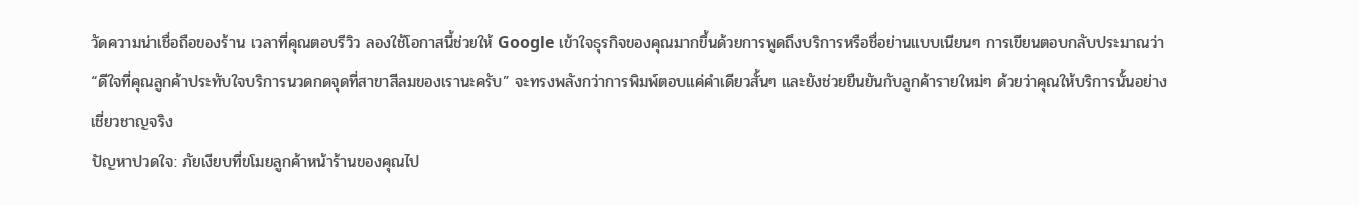วัดความน่าเชื่อถือของร้าน เวลาที่คุณตอบรีวิว ลองใช้โอกาสนี้ช่วยให้ Google เข้าใจธุรกิจของคุณมากขึ้นด้วยการพูดถึงบริการหรือชื่อย่านแบบเนียนๆ การเขียนตอบกลับประมาณว่า “ดีใจที่คุณลูกค้าประทับใจบริการนวดกดจุดที่สาขาสีลมของเรานะครับ” จะทรงพลังกว่าการพิมพ์ตอบแค่คำเดียวสั้นๆ และยังช่วยยืนยันกับลูกค้ารายใหม่ๆ ด้วยว่าคุณให้บริการนั้นอย่างเชี่ยวชาญจริง
ปัญหาปวดใจ: ภัยเงียบที่ขโมยลูกค้าหน้าร้านของคุณไป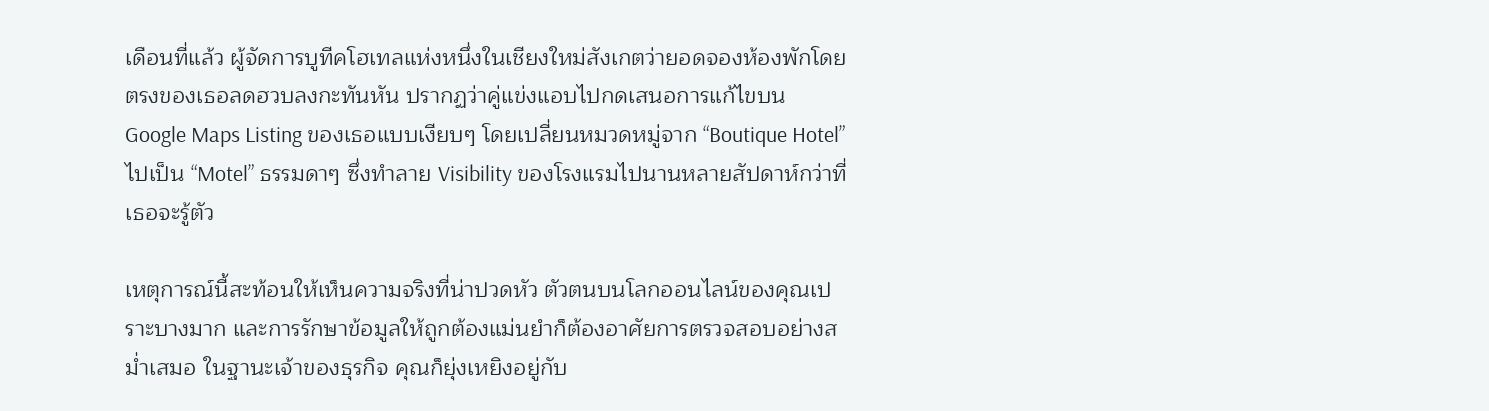เดือนที่แล้ว ผู้จัดการบูทีคโฮเทลแห่งหนึ่งในเชียงใหม่สังเกตว่ายอดจองห้องพักโดยตรงของเธอลดฮวบลงกะทันหัน ปรากฏว่าคู่แข่งแอบไปกดเสนอการแก้ไขบน Google Maps Listing ของเธอแบบเงียบๆ โดยเปลี่ยนหมวดหมู่จาก “Boutique Hotel” ไปเป็น “Motel” ธรรมดาๆ ซึ่งทำลาย Visibility ของโรงแรมไปนานหลายสัปดาห์กว่าที่เธอจะรู้ตัว

เหตุการณ์นี้สะท้อนให้เห็นความจริงที่น่าปวดหัว ตัวตนบนโลกออนไลน์ของคุณเปราะบางมาก และการรักษาข้อมูลให้ถูกต้องแม่นยำก็ต้องอาศัยการตรวจสอบอย่างสม่ำเสมอ ในฐานะเจ้าของธุรกิจ คุณก็ยุ่งเหยิงอยู่กับ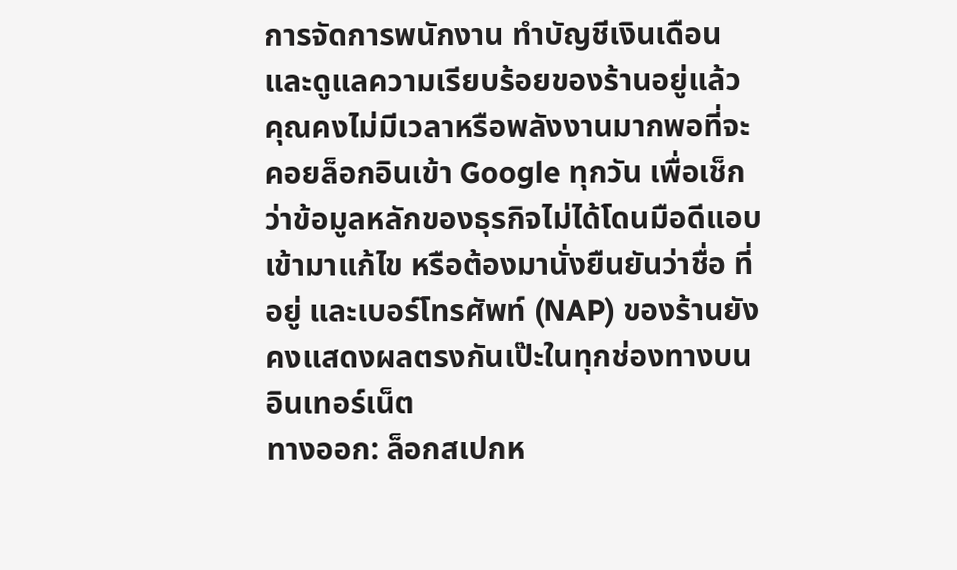การจัดการพนักงาน ทำบัญชีเงินเดือน และดูแลความเรียบร้อยของร้านอยู่แล้ว คุณคงไม่มีเวลาหรือพลังงานมากพอที่จะคอยล็อกอินเข้า Google ทุกวัน เพื่อเช็กว่าข้อมูลหลักของธุรกิจไม่ได้โดนมือดีแอบเข้ามาแก้ไข หรือต้องมานั่งยืนยันว่าชื่อ ที่อยู่ และเบอร์โทรศัพท์ (NAP) ของร้านยังคงแสดงผลตรงกันเป๊ะในทุกช่องทางบนอินเทอร์เน็ต
ทางออก: ล็อกสเปกห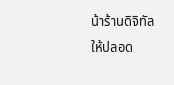น้าร้านดิจิทัลให้ปลอด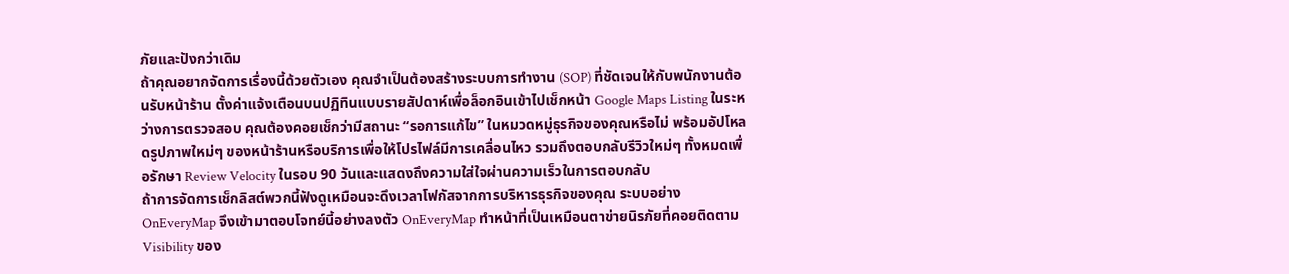ภัยและปังกว่าเดิม
ถ้าคุณอยากจัดการเรื่องนี้ด้วยตัวเอง คุณจำเป็นต้องสร้างระบบการทำงาน (SOP) ที่ชัดเจนให้กับพนักงานต้อนรับหน้าร้าน ตั้งค่าแจ้งเตือนบนปฏิทินแบบรายสัปดาห์เพื่อล็อกอินเข้าไปเช็กหน้า Google Maps Listing ในระหว่างการตรวจสอบ คุณต้องคอยเช็กว่ามีสถานะ “รอการแก้ไข” ในหมวดหมู่ธุรกิจของคุณหรือไม่ พร้อมอัปโหลดรูปภาพใหม่ๆ ของหน้าร้านหรือบริการเพื่อให้โปรไฟล์มีการเคลื่อนไหว รวมถึงตอบกลับรีวิวใหม่ๆ ทั้งหมดเพื่อรักษา Review Velocity ในรอบ 90 วันและแสดงถึงความใส่ใจผ่านความเร็วในการตอบกลับ
ถ้าการจัดการเช็กลิสต์พวกนี้ฟังดูเหมือนจะดึงเวลาโฟกัสจากการบริหารธุรกิจของคุณ ระบบอย่าง OnEveryMap จึงเข้ามาตอบโจทย์นี้อย่างลงตัว OnEveryMap ทำหน้าที่เป็นเหมือนตาข่ายนิรภัยที่คอยติดตาม Visibility ของ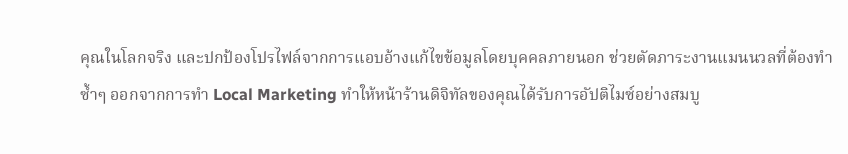คุณในโลกจริง และปกป้องโปรไฟล์จากการแอบอ้างแก้ไขข้อมูลโดยบุคคลภายนอก ช่วยตัดภาระงานแมนนวลที่ต้องทำซ้ำๆ ออกจากการทำ Local Marketing ทำให้หน้าร้านดิจิทัลของคุณได้รับการอัปติไมซ์อย่างสมบู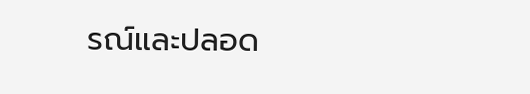รณ์และปลอด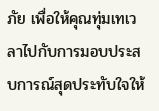ภัย เพื่อให้คุณทุ่มเทเวลาไปกับการมอบประสบการณ์สุดประทับใจให้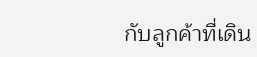กับลูกค้าที่เดิน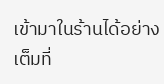เข้ามาในร้านได้อย่างเต็มที่